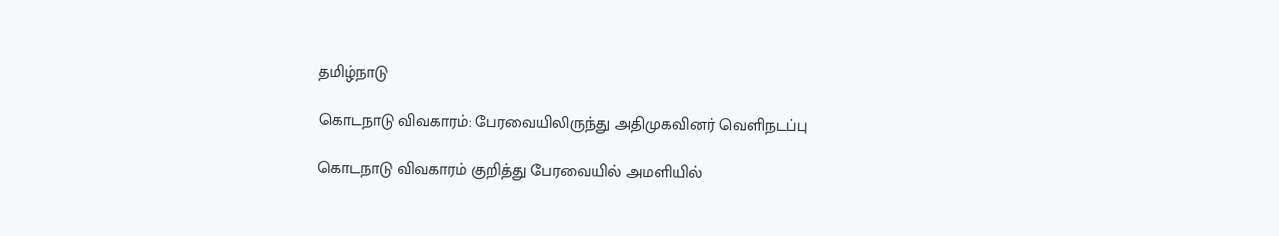தமிழ்நாடு

கொடநாடு விவகாரம்: பேரவையிலிருந்து அதிமுகவினர் வெளிநடப்பு

கொடநாடு விவகாரம் குறித்து பேரவையில் அமளியில்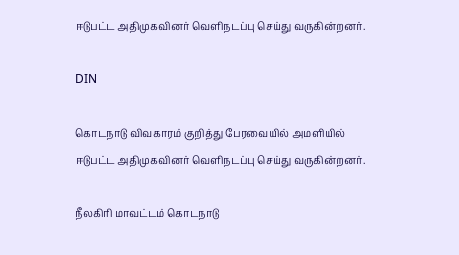ஈடுபட்ட அதிமுகவினர் வெளிநடப்பு செய்து வருகின்றனர்.

DIN

கொடநாடு விவகாரம் குறித்து பேரவையில் அமளியில் ஈடுபட்ட அதிமுகவினர் வெளிநடப்பு செய்து வருகின்றனர்.

நீலகிரி மாவட்டம் கொடநாடு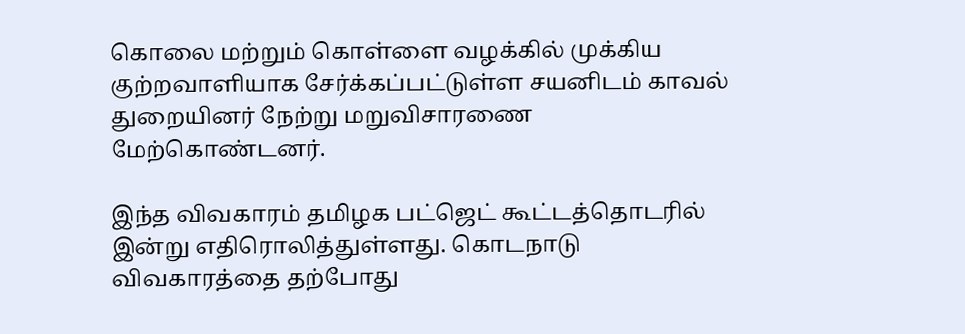கொலை மற்றும் கொள்ளை வழக்கில் முக்கிய குற்றவாளியாக சேர்க்கப்பட்டுள்ள சயனிடம் காவல் துறையினர் நேற்று மறுவிசாரணை மேற்கொண்டனர்.

இந்த விவகாரம் தமிழக பட்ஜெட் கூட்டத்தொடரில் இன்று எதிரொலித்துள்ளது. கொடநாடு விவகாரத்தை தற்போது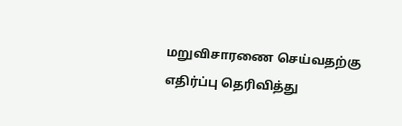மறுவிசாரணை செய்வதற்கு எதிர்ப்பு தெரிவித்து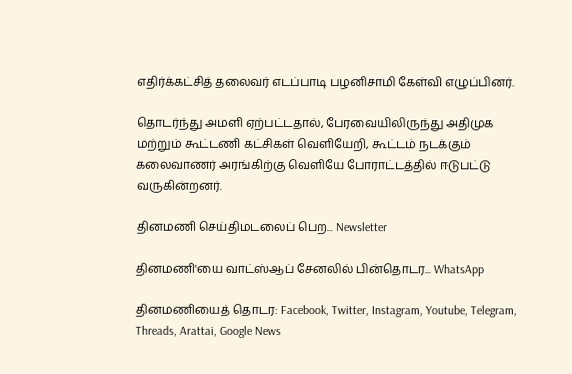எதிர்க்கட்சித் தலைவர் எடப்பாடி பழனிசாமி கேள்வி எழுப்பினர்.

தொடர்ந்து அமளி ஏற்பட்டதால், பேரவையிலிருந்து அதிமுக மற்றும் கூட்டணி கட்சிகள் வெளியேறி, கூட்டம் நடக்கும் கலைவாணர் அரங்கிற்கு வெளியே போராட்டத்தில் ஈடுபட்டு வருகின்றனர்.

தினமணி செய்திமடலைப் பெற... Newsletter

தினமணி'யை வாட்ஸ்ஆப் சேனலில் பின்தொடர... WhatsApp

தினமணியைத் தொடர: Facebook, Twitter, Instagram, Youtube, Telegram, Threads, Arattai, Google News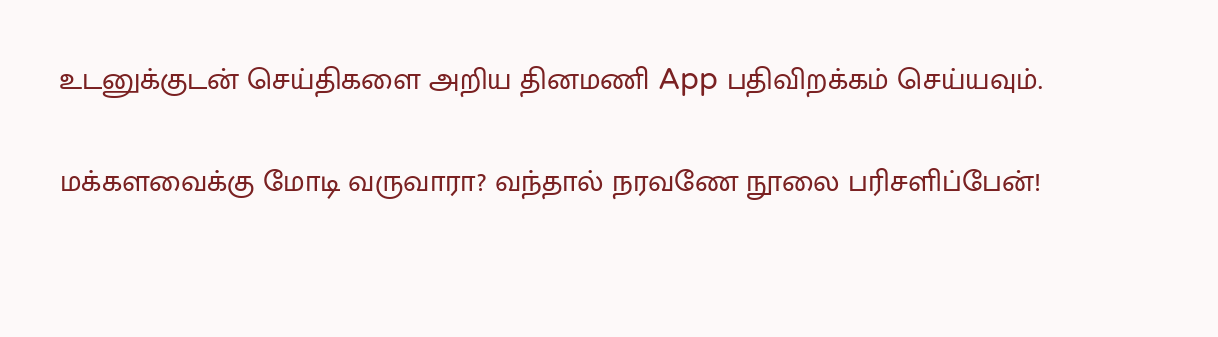உடனுக்குடன் செய்திகளை அறிய தினமணி App பதிவிறக்கம் செய்யவும்.

மக்களவைக்கு மோடி வருவாரா? வந்தால் நரவணே நூலை பரிசளிப்பேன்!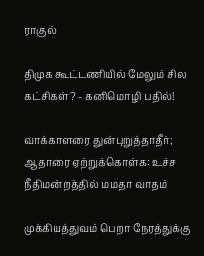ராகுல்

திமுக கூட்டணியில் மேலும் சில கட்சிகள்? - கனிமொழி பதில்!

வாக்காளரை துன்புறுத்தாதீர்; ஆதாரை ஏற்றுக்கொள்க: உச்ச நீதிமன்றத்தில் மமதா வாதம்

முக்கியத்துவம் பெறா நேரத்துக்கு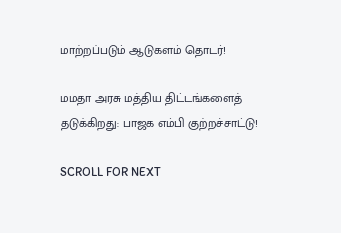மாற்றப்படும் ஆடுகளம் தொடர்!

மமதா அரசு மத்திய திட்டங்களைத் தடுக்கிறது: பாஜக எம்பி குற்றச்சாட்டு!

SCROLL FOR NEXT